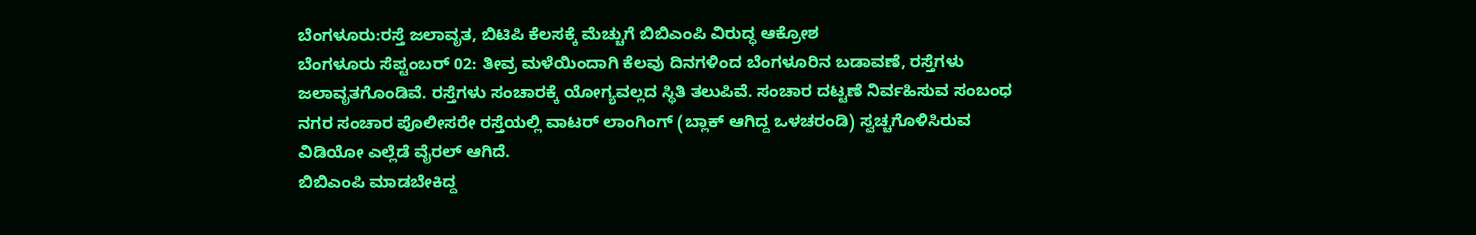ಬೆಂಗಳೂರು:ರಸ್ತೆ ಜಲಾವೃತ, ಬಿಟಿಪಿ ಕೆಲಸಕ್ಕೆ ಮೆಚ್ಚುಗೆ ಬಿಬಿಎಂಪಿ ವಿರುದ್ಧ ಆಕ್ರೋಶ
ಬೆಂಗಳೂರು ಸೆಪ್ಟಂಬರ್ 02: ತೀವ್ರ ಮಳೆಯಿಂದಾಗಿ ಕೆಲವು ದಿನಗಳಿಂದ ಬೆಂಗಳೂರಿನ ಬಡಾವಣೆ, ರಸ್ತೆಗಳು ಜಲಾವೃತಗೊಂಡಿವೆ. ರಸ್ತೆಗಳು ಸಂಚಾರಕ್ಕೆ ಯೋಗ್ಯವಲ್ಲದ ಸ್ಥಿತಿ ತಲುಪಿವೆ. ಸಂಚಾರ ದಟ್ಟಣೆ ನಿರ್ವಹಿಸುವ ಸಂಬಂಧ ನಗರ ಸಂಚಾರ ಪೊಲೀಸರೇ ರಸ್ತೆಯಲ್ಲಿ ವಾಟರ್ ಲಾಂಗಿಂಗ್ (ಬ್ಲಾಕ್ ಆಗಿದ್ದ ಒಳಚರಂಡಿ) ಸ್ವಚ್ಚಗೊಳಿಸಿರುವ ವಿಡಿಯೋ ಎಲ್ಲೆಡೆ ವೈರಲ್ ಆಗಿದೆ.
ಬಿಬಿಎಂಪಿ ಮಾಡಬೇಕಿದ್ದ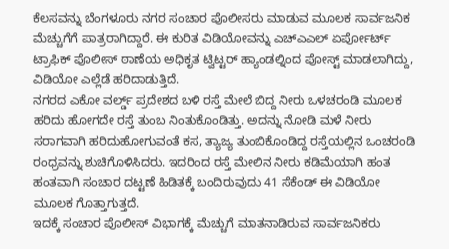ಕೆಲಸವನ್ನು ಬೆಂಗಳೂರು ನಗರ ಸಂಚಾರ ಪೊಲೀಸರು ಮಾಡುವ ಮೂಲಕ ಸಾರ್ವಜನಿಕ ಮೆಚ್ಚುಗೆಗೆ ಪಾತ್ರರಾಗಿದ್ದಾರೆ. ಈ ಕುರಿತ ವಿಡಿಯೋವನ್ನು ಎಚ್ಎಎಲ್ ಏರ್ಪೋರ್ಟ್ ಟ್ರಾಫಿಕ್ ಪೊಲೀಸ್ ಠಾಣೆಯ ಅಧಿಕೃತ ಟ್ವಿಟ್ಟರ್ ಹ್ಯಾಂಡಲ್ನಿಂದ ಪೋಸ್ಟ್ ಮಾಡಲಾಗಿದ್ದು, ವಿಡಿಯೋ ಎಲ್ಲೆಡೆ ಹರಿದಾಡುತ್ತಿದೆ.
ನಗರದ ಎಕೋ ವರ್ಲ್ಡ್ ಪ್ರದೇಶದ ಬಳಿ ರಸ್ತೆ ಮೇಲೆ ಬಿದ್ದ ನೀರು ಒಳಚರಂಡಿ ಮೂಲಕ ಹರಿದು ಹೋಗದೇ ರಸ್ತೆ ತುಂಬ ನಿಂತುಕೊಂಡಿತ್ತು. ಅದನ್ನು ನೋಡಿ ಮಳೆ ನೀರು ಸರಾಗವಾಗಿ ಹರಿದುಹೋಗುವಂತೆ ಕಸ, ತ್ಯಾಜ್ಯ ತುಂಬಿಕೊಂಡಿದ್ದ ರಸ್ತೆಯಲ್ಲಿನ ಒಂಚರಂಡಿ ರಂಧ್ರವನ್ನು ಶುಚಿಗೊಳಿಸಿದರು. ಇದರಿಂದ ರಸ್ತೆ ಮೇಲಿನ ನೀರು ಕಡಿಮೆಯಾಗಿ ಹಂತ ಹಂತವಾಗಿ ಸಂಚಾರ ದಟ್ಟಣೆ ಹಿಡಿತಕ್ಕೆ ಬಂದಿರುವುದು 41 ಸೆಕೆಂಡ್ ಈ ವಿಡಿಯೋ ಮೂಲಕ ಗೊತ್ತಾಗುತ್ತದೆ.
ಇದಕ್ಕೆ ಸಂಚಾರ ಪೊಲೀಸ್ ವಿಭಾಗಕ್ಕೆ ಮೆಚ್ಚುಗೆ ಮಾತನಾಡಿರುವ ಸಾರ್ವಜನಿಕರು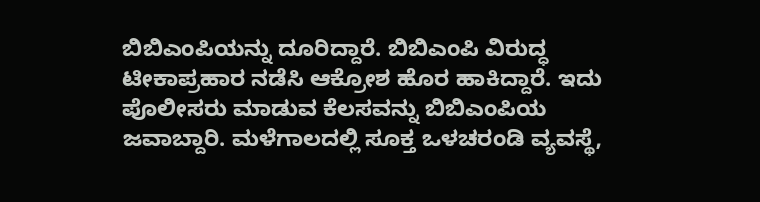ಬಿಬಿಎಂಪಿಯನ್ನು ದೂರಿದ್ದಾರೆ. ಬಿಬಿಎಂಪಿ ವಿರುದ್ಧ ಟೀಕಾಪ್ರಹಾರ ನಡೆಸಿ ಆಕ್ರೋಶ ಹೊರ ಹಾಕಿದ್ದಾರೆ. ಇದು ಪೊಲೀಸರು ಮಾಡುವ ಕೆಲಸವನ್ನು ಬಿಬಿಎಂಪಿಯ ಜವಾಬ್ದಾರಿ. ಮಳೆಗಾಲದಲ್ಲಿ ಸೂಕ್ತ ಒಳಚರಂಡಿ ವ್ಯವಸ್ಥೆ,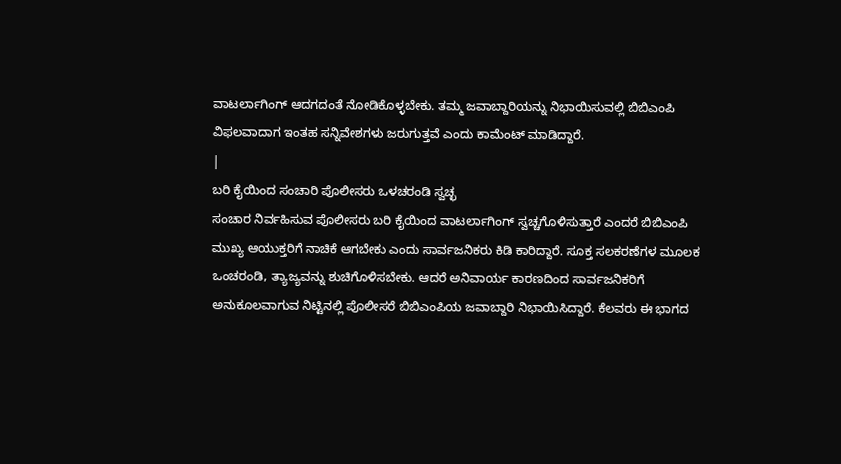ವಾಟರ್ಲಾಗಿಂಗ್ ಆದಗದಂತೆ ನೋಡಿಕೊಳ್ಳಬೇಕು. ತಮ್ಮ ಜವಾಬ್ದಾರಿಯನ್ನು ನಿಭಾಯಿಸುವಲ್ಲಿ ಬಿಬಿಎಂಪಿ ವಿಫಲವಾದಾಗ ಇಂತಹ ಸನ್ನಿವೇಶಗಳು ಜರುಗುತ್ತವೆ ಎಂದು ಕಾಮೆಂಟ್ ಮಾಡಿದ್ದಾರೆ.
|
ಬರಿ ಕೈಯಿಂದ ಸಂಚಾರಿ ಪೊಲೀಸರು ಒಳಚರಂಡಿ ಸ್ವಚ್ಛ
ಸಂಚಾರ ನಿರ್ವಹಿಸುವ ಪೊಲೀಸರು ಬರಿ ಕೈಯಿಂದ ವಾಟರ್ಲಾಗಿಂಗ್ ಸ್ವಚ್ಚಗೊಳಿಸುತ್ತಾರೆ ಎಂದರೆ ಬಿಬಿಎಂಪಿ ಮುಖ್ಯ ಆಯುಕ್ತರಿಗೆ ನಾಚಿಕೆ ಆಗಬೇಕು ಎಂದು ಸಾರ್ವಜನಿಕರು ಕಿಡಿ ಕಾರಿದ್ದಾರೆ. ಸೂಕ್ತ ಸಲಕರಣೆಗಳ ಮೂಲಕ ಒಂಚರಂಡಿ, ತ್ಯಾಜ್ಯವನ್ನು ಶುಚಿಗೊಳಿಸಬೇಕು. ಆದರೆ ಅನಿವಾರ್ಯ ಕಾರಣದಿಂದ ಸಾರ್ವಜನಿಕರಿಗೆ ಅನುಕೂಲವಾಗುವ ನಿಟ್ಟಿನಲ್ಲಿ ಪೊಲೀಸರೆ ಬಿಬಿಎಂಪಿಯ ಜವಾಬ್ದಾರಿ ನಿಭಾಯಿಸಿದ್ದಾರೆ. ಕೆಲವರು ಈ ಭಾಗದ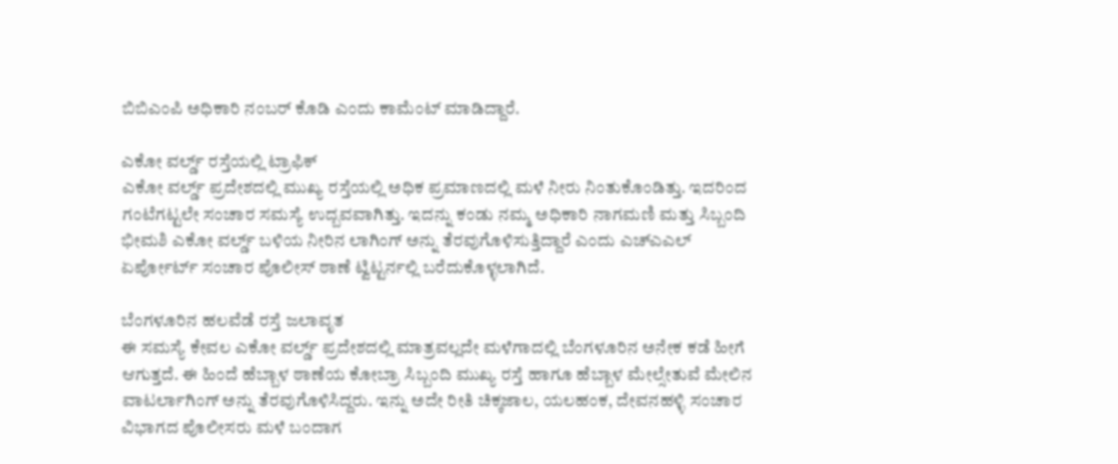ಬಿಬಿಎಂಪಿ ಅಧಿಕಾರಿ ನಂಬರ್ ಕೊಡಿ ಎಂದು ಕಾಮೆಂಟ್ ಮಾಡಿದ್ದಾರೆ.

ಎಕೋ ವರ್ಲ್ಡ್ ರಸ್ತೆಯಲ್ಲಿ ಟ್ರಾಫಿಕ್
ಎಕೋ ವರ್ಲ್ಡ್ ಪ್ರದೇಶದಲ್ಲಿ ಮುಖ್ಯ ರಸ್ತೆಯಲ್ಲಿ ಅಧಿಕ ಪ್ರಮಾಣದಲ್ಲಿ ಮಳೆ ನೀರು ನಿಂತುಕೊಂಡಿತ್ತು. ಇದರಿಂದ ಗಂಟೆಗಟ್ಟಲೇ ಸಂಚಾರ ಸಮಸ್ಯೆ ಉದ್ಬವವಾಗಿತ್ತು. ಇದನ್ನು ಕಂಡು ನಮ್ಮ ಅಧಿಕಾರಿ ನಾಗಮಣಿ ಮತ್ತು ಸಿಬ್ಬಂದಿ ಭೀಮಶಿ ಎಕೋ ವರ್ಲ್ಡ್ ಬಳಿಯ ನೀರಿನ ಲಾಗಿಂಗ್ ಅನ್ನು ತೆರವುಗೊಳಿಸುತ್ತಿದ್ದಾರೆ ಎಂದು ಎಚ್ಎಎಲ್ ಏರ್ಪೋರ್ಟ್ ಸಂಚಾರ ಪೊಲೀಸ್ ಠಾಣೆ ಟ್ವಿಟ್ಟರ್ನಲ್ಲಿ ಬರೆದುಕೊಳ್ಳಲಾಗಿದೆ.

ಬೆಂಗಳೂರಿನ ಹಲವೆಡೆ ರಸ್ತೆ ಜಲಾವೃತ
ಈ ಸಮಸ್ಯೆ ಕೇವಲ ಎಕೋ ವರ್ಲ್ಡ್ ಪ್ರದೇಶದಲ್ಲಿ ಮಾತ್ರವಲ್ಲದೇ ಮಳೆಗಾದಲ್ಲಿ ಬೆಂಗಳೂರಿನ ಅನೇಕ ಕಡೆ ಹೀಗೆ ಆಗುತ್ತದೆ. ಈ ಹಿಂದೆ ಹೆಬ್ಬಾಳ ಠಾಣೆಯ ಕೋಬ್ರಾ ಸಿಬ್ಬಂದಿ ಮುಖ್ಯ ರಸ್ತೆ ಹಾಗೂ ಹೆಬ್ಬಾಳ ಮೇಲ್ಸೇತುವೆ ಮೇಲಿನ ವಾಟರ್ಲಾಗಿಂಗ್ ಅನ್ನು ತೆರವುಗೊಳಿಸಿದ್ದರು. ಇನ್ನು ಅದೇ ರೀತಿ ಚಿಕ್ಕಜಾಲ, ಯಲಹಂಕ, ದೇವನಹಳ್ಳಿ ಸಂಚಾರ ವಿಭಾಗದ ಪೊಲೀಸರು ಮಳೆ ಬಂದಾಗ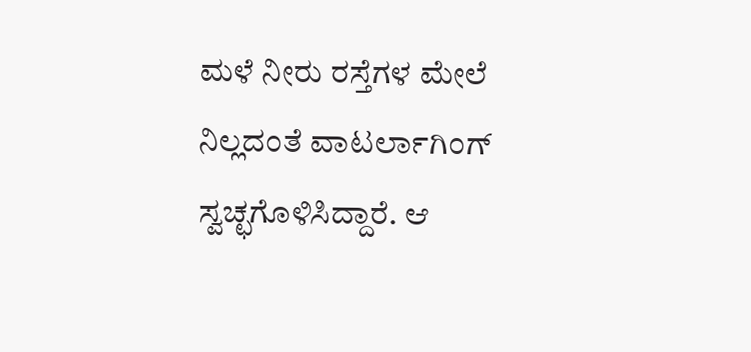ಮಳೆ ನೀರು ರಸ್ತೆಗಳ ಮೇಲೆ ನಿಲ್ಲದಂತೆ ವಾಟರ್ಲಾಗಿಂಗ್ ಸ್ವಚ್ಛಗೊಳಿಸಿದ್ದಾರೆ. ಆ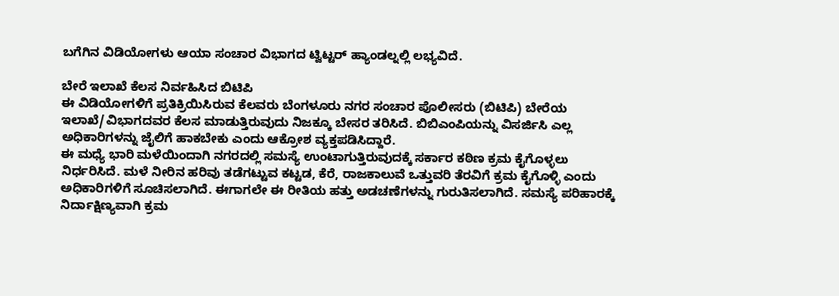ಬಗೆಗಿನ ವಿಡಿಯೋಗಳು ಆಯಾ ಸಂಚಾರ ವಿಭಾಗದ ಟ್ವಿಟ್ಟರ್ ಹ್ಯಾಂಡಲ್ನಲ್ಲಿ ಲಭ್ಯವಿದೆ.

ಬೇರೆ ಇಲಾಖೆ ಕೆಲಸ ನಿರ್ವಹಿಸಿದ ಬಿಟಿಪಿ
ಈ ವಿಡಿಯೋಗಳಿಗೆ ಪ್ರತಿಕ್ರಿಯಿಸಿರುವ ಕೆಲವರು ಬೆಂಗಳೂರು ನಗರ ಸಂಚಾರ ಪೊಲೀಸರು (ಬಿಟಿಪಿ) ಬೇರೆಯ ಇಲಾಖೆ/ವಿಭಾಗದವರ ಕೆಲಸ ಮಾಡುತ್ತಿರುವುದು ನಿಜಕ್ಕೂ ಬೇಸರ ತರಿಸಿದೆ. ಬಿಬಿಎಂಪಿಯನ್ನು ವಿಸರ್ಜಿಸಿ ಎಲ್ಲ ಅಧಿಕಾರಿಗಳನ್ನು ಜೈಲಿಗೆ ಹಾಕಬೇಕು ಎಂದು ಆಕ್ರೋಶ ವ್ಯಕ್ತಪಡಿಸಿದ್ದಾರೆ.
ಈ ಮಧ್ಯೆ ಭಾರಿ ಮಳೆಯಿಂದಾಗಿ ನಗರದಲ್ಲಿ ಸಮಸ್ಯೆ ಉಂಟಾಗುತ್ತಿರುವುದಕ್ಕೆ ಸರ್ಕಾರ ಕಠಿಣ ಕ್ರಮ ಕೈಗೊಳ್ಳಲು ನಿರ್ಧರಿಸಿದೆ. ಮಳೆ ನೀರಿನ ಹರಿವು ತಡೆಗಟ್ಟುವ ಕಟ್ಟಡ, ಕೆರೆ, ರಾಜಕಾಲುವೆ ಒತ್ತುವರಿ ತೆರವಿಗೆ ಕ್ರಮ ಕೈಗೊಳ್ಳಿ ಎಂದು ಅಧಿಕಾರಿಗಳಿಗೆ ಸೂಚಿಸಲಾಗಿದೆ. ಈಗಾಗಲೇ ಈ ರೀತಿಯ ಹತ್ತು ಅಡಚಣೆಗಳನ್ನು ಗುರುತಿಸಲಾಗಿದೆ. ಸಮಸ್ಯೆ ಪರಿಹಾರಕ್ಕೆ ನಿರ್ದಾಕ್ಷಿಣ್ಯವಾಗಿ ಕ್ರಮ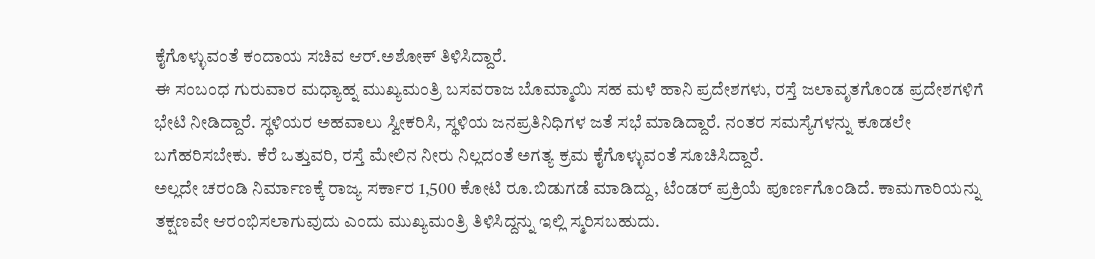ಕೈಗೊಳ್ಳುವಂತೆ ಕಂದಾಯ ಸಚಿವ ಆರ್.ಅಶೋಕ್ ತಿಳಿಸಿದ್ದಾರೆ.
ಈ ಸಂಬಂಧ ಗುರುವಾರ ಮಧ್ಯಾಹ್ನ ಮುಖ್ಯಮಂತ್ರಿ ಬಸವರಾಜ ಬೊಮ್ಮಾಯಿ ಸಹ ಮಳೆ ಹಾನಿ ಪ್ರದೇಶಗಳು, ರಸ್ತೆ ಜಲಾವೃತಗೊಂಡ ಪ್ರದೇಶಗಳಿಗೆ ಭೇಟಿ ನೀಡಿದ್ದಾರೆ. ಸ್ಥಳಿಯರ ಅಹವಾಲು ಸ್ವೀಕರಿಸಿ, ಸ್ಥಳಿಯ ಜನಪ್ರತಿನಿಧಿಗಳ ಜತೆ ಸಭೆ ಮಾಡಿದ್ದಾರೆ. ನಂತರ ಸಮಸ್ಯೆಗಳನ್ನು ಕೂಡಲೇ ಬಗೆಹರಿಸಬೇಕು. ಕೆರೆ ಒತ್ತುವರಿ, ರಸ್ತೆ ಮೇಲಿನ ನೀರು ನಿಲ್ಲದಂತೆ ಅಗತ್ಯ ಕ್ರಮ ಕೈಗೊಳ್ಳುವಂತೆ ಸೂಚಿಸಿದ್ದಾರೆ.
ಅಲ್ಲದೇ ಚರಂಡಿ ನಿರ್ಮಾಣಕ್ಕೆ ರಾಜ್ಯ ಸರ್ಕಾರ 1,500 ಕೋಟಿ ರೂ.ಬಿಡುಗಡೆ ಮಾಡಿದ್ದು, ಟೆಂಡರ್ ಪ್ರಕ್ರಿಯೆ ಪೂರ್ಣಗೊಂಡಿದೆ. ಕಾಮಗಾರಿಯನ್ನು ತಕ್ಷಣವೇ ಆರಂಭಿಸಲಾಗುವುದು ಎಂದು ಮುಖ್ಯಮಂತ್ರಿ ತಿಳಿಸಿದ್ದನ್ನು ಇಲ್ಲಿ ಸ್ಮರಿಸಬಹುದು.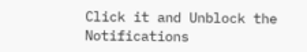Click it and Unblock the Notifications